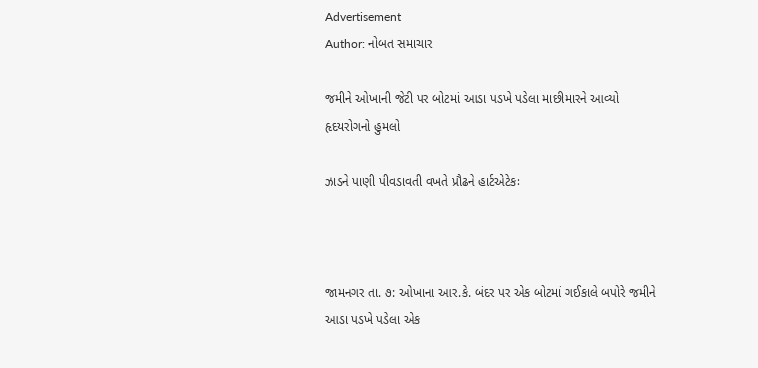Advertisement
Author: નોબત સમાચાર

જમીને ઓખાની જેટી પર બોટમાં આડા પડખે પડેલા માછીમારને આવ્યો હૃદયરોગનો હુમલો

ઝાડને પાણી પીવડાવતી વખતે પ્રૌઢને હાર્ટએટેકઃ



જામનગર તા. ૭: ઓખાના આર.કે. બંદર પર એક બોટમાં ગઈકાલે બપોરે જમીને આડા પડખે પડેલા એક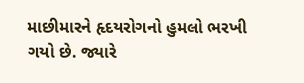માછીમારને હૃદયરોગનો હુમલો ભરખી ગયો છે. જ્યારે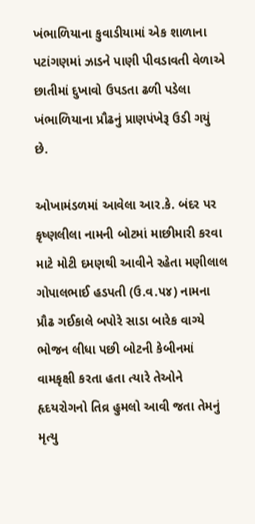ખંભાળિયાના કુવાડીયામાં એક શાળાના પટાંગણમાં ઝાડને પાણી પીવડાવતી વેળાએ છાતીમાં દુખાવો ઉપડતા ઢળી પડેલા ખંભાળિયાના પ્રૌઢનું પ્રાણપંખેરૂ ઉડી ગયું છે.

ઓખામંડળમાં આવેલા આર.કે. બંદર પર કૃષ્ણલીલા નામની બોટમાં માછીમારી કરવા માટે મોટી દમણથી આવીને રહેતા મણીલાલ ગોપાલભાઈ હડપતી (ઉ.વ.પ૪) નામના પ્રૌઢ ગઈકાલે બપોરે સાડા બારેક વાગ્યે ભોજન લીધા પછી બોટની કેબીનમાં વામકૃક્ષી કરતા હતા ત્યારે તેઓને હૃદયરોગનો તિવ્ર હુમલો આવી જતા તેમનું મૃત્યુ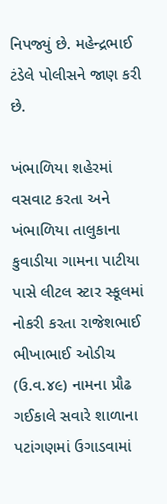નિપજ્યું છે. મહેન્દ્રભાઈ ટંડેલે પોલીસને જાણ કરી છે.

ખંભાળિયા શહેરમાં વસવાટ કરતા અને ખંભાળિયા તાલુકાના કુવાડીયા ગામના પાટીયા પાસે લીટલ સ્ટાર સ્કૂલમાં નોકરી કરતા રાજેશભાઈ ભીખાભાઈ ઓડીચ (ઉ.વ.૪૯) નામના પ્રૌઢ ગઈકાલે સવારે શાળાના પટાંગણમાં ઉગાડવામાં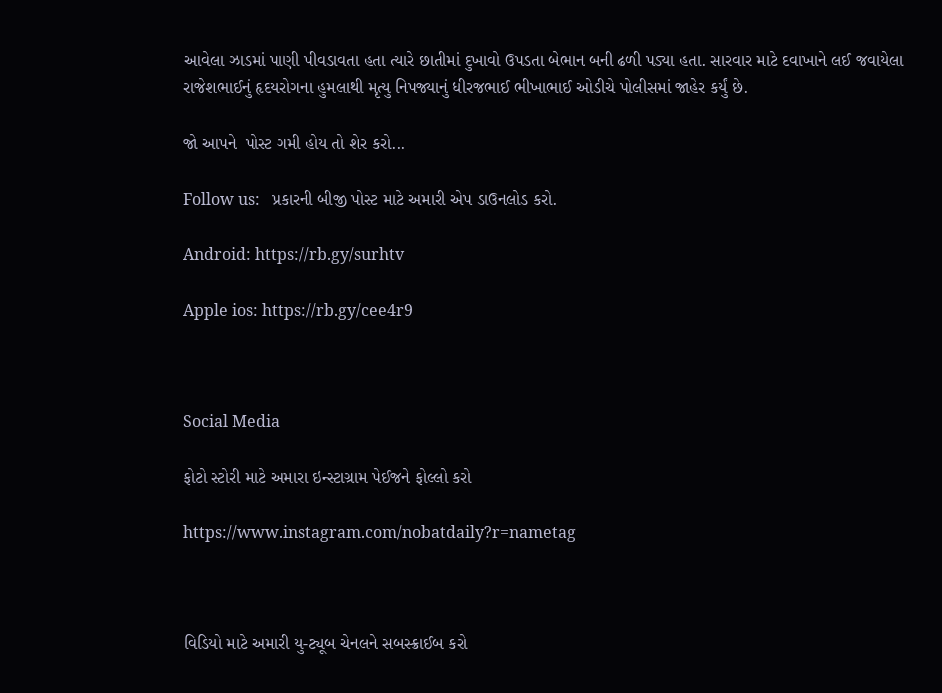આવેલા ઝાડમાં પાણી પીવડાવતા હતા ત્યારે છાતીમાં દુખાવો ઉપડતા બેભાન બની ઢળી પડ્યા હતા. સારવાર માટે દવાખાને લઈ જવાયેલા રાજેશભાઈનું હૃદયરોગના હુમલાથી મૃત્યુ નિપજ્યાનું ધીરજભાઈ ભીખાભાઈ ઓડીચે પોલીસમાં જાહેર કર્યું છે.

જો આપને  પોસ્ટ ગમી હોય તો શેર કરો...

Follow us:   પ્રકારની બીજી પોસ્ટ માટે અમારી એપ ડાઉનલોડ કરો.

Android: https://rb.gy/surhtv

Apple ios: https://rb.gy/cee4r9



Social Media

ફોટો સ્ટોરી માટે અમારા ઇન્સ્ટાગ્રામ પેઈજને ફોલ્લો કરો

https://www.instagram.com/nobatdaily?r=nametag



વિડિયો માટે અમારી યુ-ટ્યૂબ ચેનલને સબસ્ક્રાઈબ કરો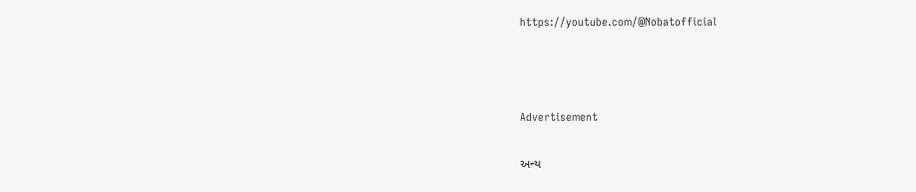https://youtube.com/@Nobatofficial



Advertisement

અન્ય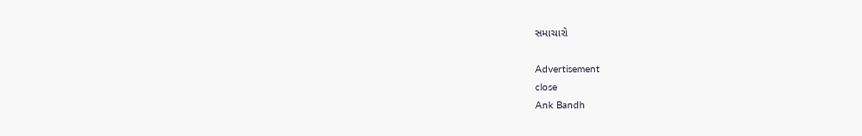સમાચારો

Advertisement
close
Ank Bandh